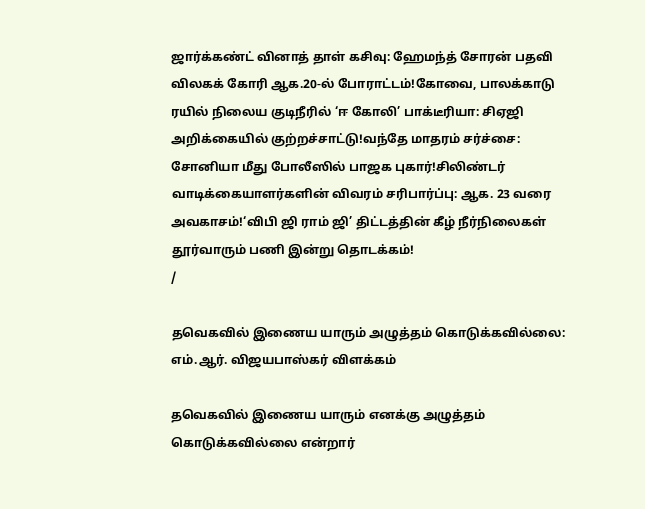ஜார்க்கண்ட் வினாத் தாள் கசிவு: ஹேமந்த் சோரன் பதவி விலகக் கோரி ஆக.20-ல் போராட்டம்!கோவை, பாலக்காடு ரயில் நிலைய குடிநீரில் ‘ஈ கோலி’ பாக்டீரியா: சிஏஜி அறிக்கையில் குற்றச்சாட்டு!வந்தே மாதரம் சர்ச்சை: சோனியா மீது போலீஸில் பாஜக புகார்!சிலிண்டர் வாடிக்கையாளர்களின் விவரம் சரிபார்ப்பு: ஆக. 23 வரை அவகாசம்!‘விபி ஜி ராம் ஜி’ திட்டத்தின் கீழ் நீர்நிலைகள் தூர்வாரும் பணி இன்று தொடக்கம்!
/

தவெகவில் இணைய யாரும் அழுத்தம் கொடுக்கவில்லை: எம்.ஆர். விஜயபாஸ்கர் விளக்கம்

தவெகவில் இணைய யாரும் எனக்கு அழுத்தம் கொடுக்கவில்லை என்றார்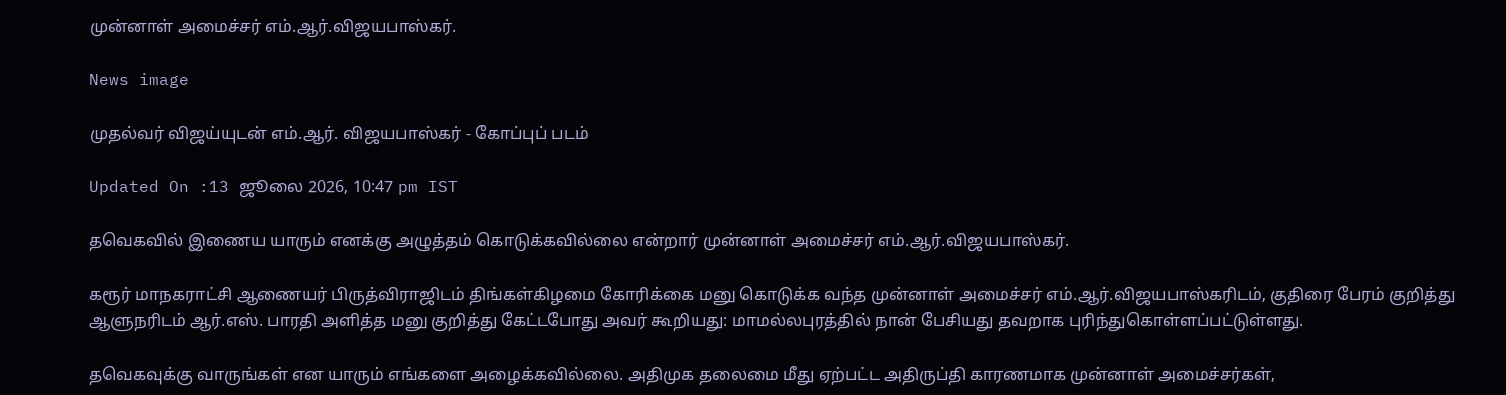முன்னாள் அமைச்சர் எம்.ஆர்.விஜயபாஸ்கர்.

News image

முதல்வர் விஜய்யுடன் எம்.ஆர். விஜயபாஸ்கர் - கோப்புப் படம்

Updated On :13 ஜூலை 2026, 10:47 pm IST

தவெகவில் இணைய யாரும் எனக்கு அழுத்தம் கொடுக்கவில்லை என்றார் முன்னாள் அமைச்சர் எம்.ஆர்.விஜயபாஸ்கர்.

கரூர் மாநகராட்சி ஆணையர் பிருத்விராஜிடம் திங்கள்கிழமை கோரிக்கை மனு கொடுக்க வந்த முன்னாள் அமைச்சர் எம்.ஆர்.விஜயபாஸ்கரிடம், குதிரை பேரம் குறித்து ஆளுநரிடம் ஆர்.எஸ். பாரதி அளித்த மனு குறித்து கேட்டபோது அவர் கூறியது: மாமல்லபுரத்தில் நான் பேசியது தவறாக புரிந்துகொள்ளப்பட்டுள்ளது.

தவெகவுக்கு வாருங்கள் என யாரும் எங்களை அழைக்கவில்லை. அதிமுக தலைமை மீது ஏற்பட்ட அதிருப்தி காரணமாக முன்னாள் அமைச்சர்கள்,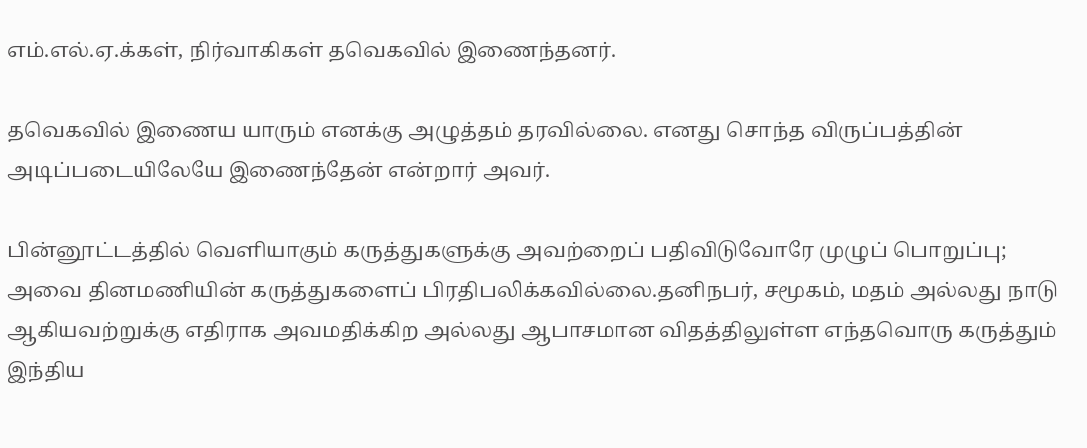எம்.எல்.ஏ.க்கள், நிர்வாகிகள் தவெகவில் இணைந்தனர்.

தவெகவில் இணைய யாரும் எனக்கு அழுத்தம் தரவில்லை. எனது சொந்த விருப்பத்தின் அடிப்படையிலேயே இணைந்தேன் என்றார் அவர்.

பின்னூட்டத்தில் வெளியாகும் கருத்துகளுக்கு அவற்றைப் பதிவிடுவோரே முழுப் பொறுப்பு; அவை தினமணியின் கருத்துகளைப் பிரதிபலிக்கவில்லை.தனிநபர், சமூகம், மதம் அல்லது நாடு ஆகியவற்றுக்கு எதிராக அவமதிக்கிற அல்லது ஆபாசமான விதத்திலுள்ள எந்தவொரு கருத்தும் இந்திய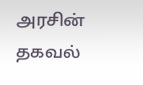அரசின் தகவல்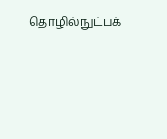தொழில்நுட்பக்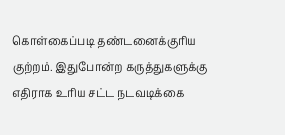கொள்கைப்படி தண்டனைக்குரிய குற்றம். இதுபோன்ற கருத்துகளுக்கு எதிராக உரிய சட்ட நடவடிக்கை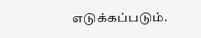எடுக்கப்படும்.